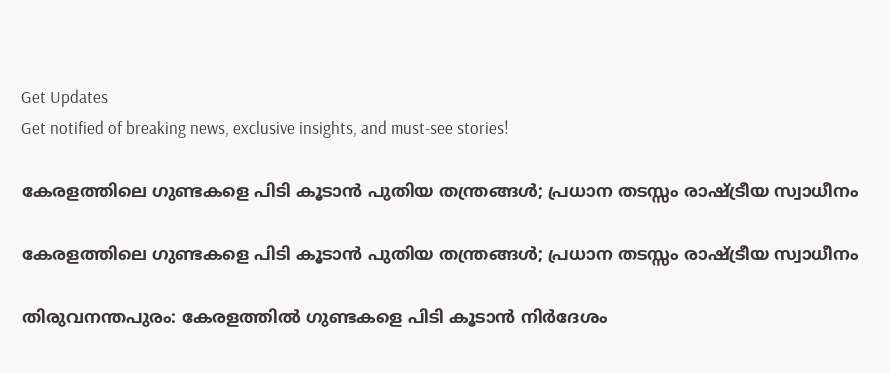Get Updates
Get notified of breaking news, exclusive insights, and must-see stories!

കേരളത്തിലെ ഗുണ്ടകളെ പിടി കൂടാൻ പുതിയ തന്ത്രങ്ങൾ; പ്രധാന തടസ്സം രാഷ്ട്രീയ സ്വാധീനം

കേരളത്തിലെ ഗുണ്ടകളെ പിടി കൂടാൻ പുതിയ തന്ത്രങ്ങൾ; പ്രധാന തടസ്സം രാഷ്ട്രീയ സ്വാധീനം

തിരുവനന്തപുരം: കേരളത്തിൽ ഗുണ്ടകളെ പിടി കൂടാൻ നിർദേശം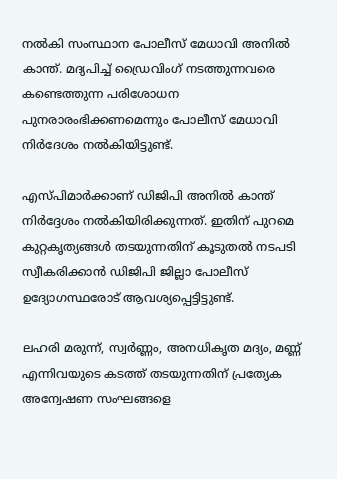നൽകി സംസ്ഥാന പോലീസ് മേധാവി അനിൽ കാന്ത്. മദ്യപിച്ച് ഡ്രൈവിംഗ് നടത്തുന്നവരെ കണ്ടെത്തുന്ന പരിശോധന പുനരാരംഭിക്കണമെന്നും പോലീസ് മേധാവി നിർദേശം നൽകിയിട്ടുണ്ട്.

എസ്പിമാർക്കാണ് ഡിജിപി അനിൽ കാന്ത് നിർദ്ദേശം നൽകിയിരിക്കുന്നത്. ഇതിന് പുറമെ കുറ്റകൃത്യങ്ങൾ തടയുന്നതിന് കൂടുതൽ നടപടി സ്വീകരിക്കാൻ ഡിജിപി ജില്ലാ പോലീസ് ഉദ്യോഗസ്ഥരോട് ആവശ്യപ്പെട്ടിട്ടുണ്ട്.

ലഹരി മരുന്ന്, സ്വർണ്ണം, അനധികൃത മദ്യം, മണ്ണ് എന്നിവയുടെ കടത്ത് തടയുന്നതിന് പ്രത്യേക അന്വേഷണ സംഘങ്ങളെ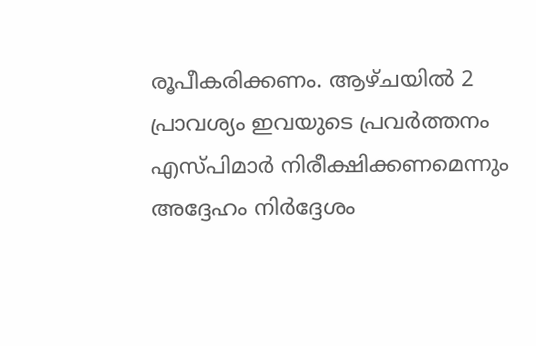രൂപീകരിക്കണം. ആഴ്ചയിൽ 2 പ്രാവശ്യം ഇവയുടെ പ്രവർത്തനം എസ്പിമാർ നിരീക്ഷിക്കണമെന്നും അദ്ദേഹം നിർദ്ദേശം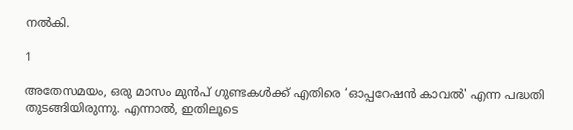നൽകി.

1

അതേസമയം, ഒരു മാസം മുൻപ് ഗുണ്ടകൾക്ക് എതിരെ ‘ഓപ്പറേഷൻ കാവൽ' എന്ന പദ്ധതി തുടങ്ങിയിരുന്നു. എന്നാൽ, ഇതിലൂടെ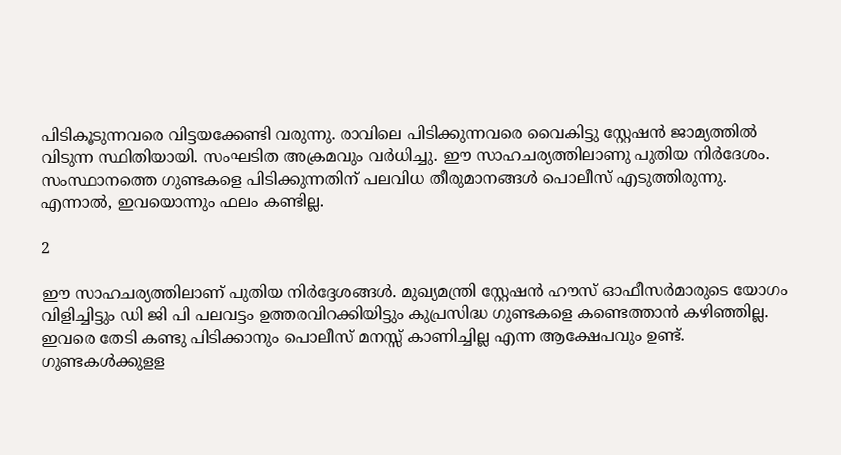പിടികൂടുന്നവരെ വിട്ടയക്കേണ്ടി വരുന്നു. രാവിലെ പിടിക്കുന്നവരെ വൈകിട്ടു സ്റ്റേഷൻ ജാമ്യത്തിൽ വിടുന്ന സ്ഥിതിയായി. സംഘടിത അക്രമവും വർധിച്ചു. ഈ സാഹചര്യത്തിലാണു പുതിയ നിർദേശം. സംസ്ഥാനത്തെ ഗുണ്ടകളെ പിടിക്കുന്നതിന് പലവിധ തീരുമാനങ്ങൾ പൊലീസ് എടുത്തിരുന്നു. എന്നാൽ, ഇവയൊന്നും ഫലം കണ്ടില്ല.

2

ഈ സാഹചര്യത്തിലാണ് പുതിയ നിർദ്ദേശങ്ങൾ. മുഖ്യമന്ത്രി സ്റ്റേഷൻ ഹൗസ് ഓഫീസർമാരുടെ യോഗം വിളിച്ചിട്ടും ഡി ജി പി പലവട്ടം ഉത്തരവിറക്കിയിട്ടും കുപ്രസിദ്ധ ഗുണ്ടകളെ കണ്ടെത്താൻ കഴിഞ്ഞില്ല. ഇവരെ തേടി കണ്ടു പിടിക്കാനും പൊലീസ് മനസ്സ് കാണിച്ചില്ല എന്ന ആക്ഷേപവും ഉണ്ട്. ഗുണ്ടകൾക്കുളള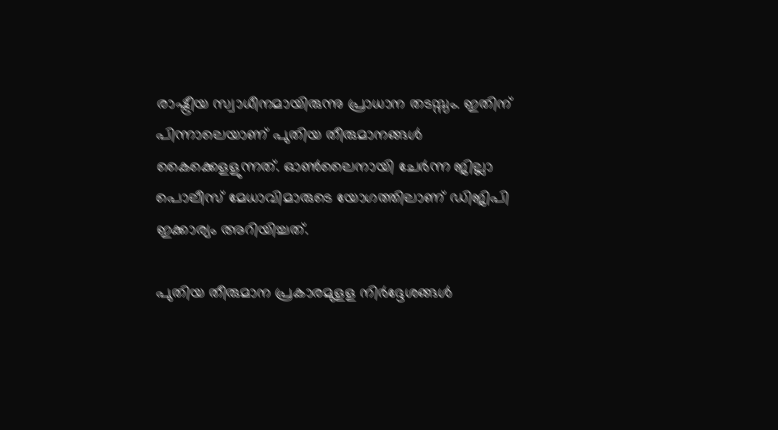രാഷ്ട്രീയ സ്വാധീനമായിരുന്നു പ്രാധാന തടസ്സം. ഇതിന് പിന്നാലെയാണ് പുതിയ തീരുമാനങ്ങൾ കൈക്കെളളുന്നത്. ഓൺലൈനായി ചേർന്ന ജില്ലാ പൊലീസ് മേധാവിമാരുടെ യോഗത്തിലാണ് ഡിജിപി ഇക്കാര്യം അറിയിച്ചത്.

പുതിയ തീരുമാന പ്രകാരമുളള നിർദ്ദേശങ്ങൾ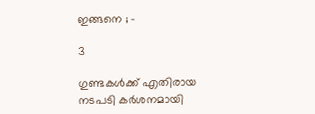ഇങ്ങനെ ; -

3

ഗുണ്ടകൾക്ക് എതിരായ നടപടി കർശനമായി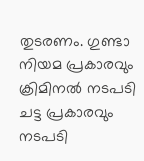തുടരണം. ഗുണ്ടാ നിയമ പ്രകാരവും ക്രിമിനൽ നടപടി ചട്ട പ്രകാരവും നടപടി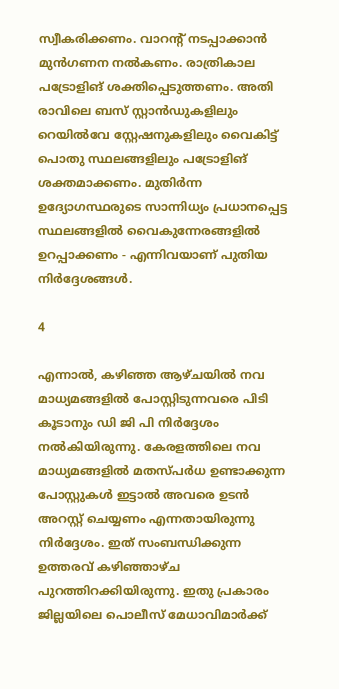സ്വീകരിക്കണം. വാറന്റ് നടപ്പാക്കാൻ മുൻഗണന നൽകണം. രാത്രികാല പട്രോളിങ് ശക്തിപ്പെടുത്തണം. അതി രാവിലെ ബസ് സ്റ്റാൻഡുകളിലും റെയിൽവേ സ്റ്റേഷനുകളിലും വൈകിട്ട് പൊതു സ്ഥലങ്ങളിലും പട്രോളിങ് ശക്തമാക്കണം. മുതിർന്ന ഉദ്യോഗസ്ഥരുടെ സാന്നിധ്യം പ്രധാനപ്പെട്ട സ്ഥലങ്ങളിൽ വൈകുന്നേരങ്ങളിൽ ഉറപ്പാക്കണം - എന്നിവയാണ് പുതിയ നിർദ്ദേശങ്ങൾ.

4

എന്നാൽ, കഴിഞ്ഞ ആഴ്ചയിൽ നവ മാധ്യമങ്ങളിൽ പോസ്റ്റിടുന്നവരെ പിടി കൂടാനും ഡി ജി പി നിർദ്ദേശം നൽകിയിരുന്നു. കേരളത്തിലെ നവ മാധ്യമങ്ങളിൽ മതസ്പർധ ഉണ്ടാക്കുന്ന പോസ്റ്റുകൾ ഇട്ടാൽ അവരെ ഉടൻ അറസ്റ്റ് ചെയ്യണം എന്നതായിരുന്നു നിർദ്ദേശം. ഇത് സംബന്ധിക്കുന്ന ഉത്തരവ് കഴിഞ്ഞാഴ്ച പുറത്തിറക്കിയിരുന്നു. ഇതു പ്രകാരം ജില്ലയിലെ പൊലീസ് മേധാവിമാ‍ർക്ക്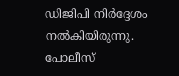ഡിജിപി നിർദ്ദേശം നൽകിയിരുന്നു. പോലീസ്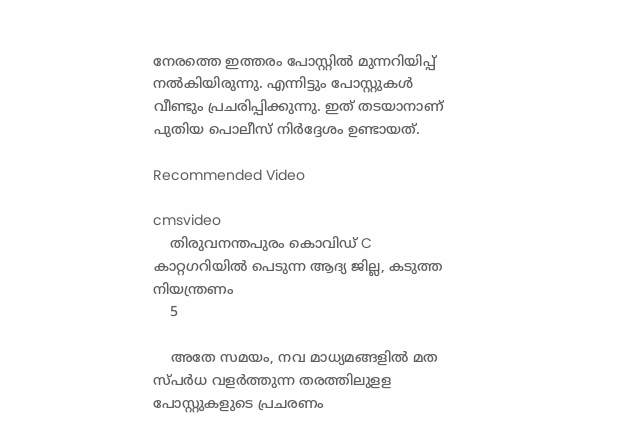നേരത്തെ ഇത്തരം പോസ്റ്റിൽ മുന്നറിയിപ്പ് നൽകിയിരുന്നു. എന്നിട്ടും പോസ്റ്റുകള്‍ വീണ്ടും പ്രചരിപ്പിക്കുന്നു. ഇത് തടയാനാണ് പുതിയ പൊലീസ് നിർദ്ദേശം ഉണ്ടായത്.

Recommended Video

cmsvideo
    തിരുവനന്തപുരം കൊവിഡ് C കാറ്റഗറിയില്‍ പെടുന്ന ആദ്യ ജില്ല, കടുത്ത നിയന്ത്രണം
    5

    അതേ സമയം, നവ മാധ്യമങ്ങളിൽ മത സ്പർധ വളർത്തുന്ന തരത്തിലുളള പോസ്റ്റുകളുടെ പ്രചരണം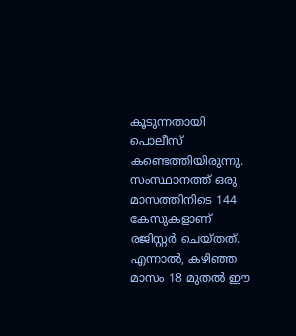കൂടുന്നതായി പൊലീസ് കണ്ടെത്തിയിരുന്നു. സംസ്ഥാനത്ത് ഒരു മാസത്തിനിടെ 144 കേസുകളാണ് രജിസ്റ്റർ ചെയ്തത്. എന്നാൽ, കഴിഞ്ഞ മാസം 18 മുതൽ ഈ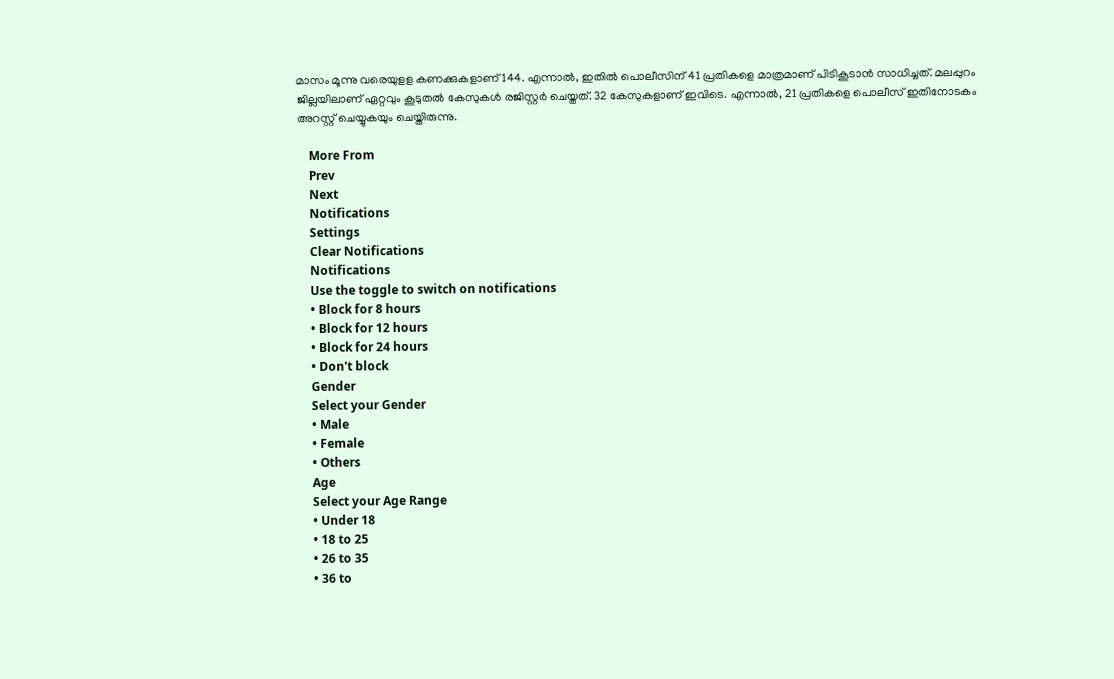മാസം മൂന്നു വരെയുളള കണക്കുകളാണ് 144. എന്നാൽ, ഇതിൽ പൊലീസിന് 41 പ്രതികളെ മാത്രമാണ് പിടികൂടാൻ സാധിച്ചത്. മലപ്പുറം ജില്ലയിലാണ് ഏറ്റവും കൂടുതൽ കേസുകള്‍ രജിസ്റ്റർ ചെയ്തത്. 32 കേസുകളാണ് ഇവിടെ. എന്നാൽ, 21 പ്രതികളെ പൊലീസ് ഇതിനോടകം അറസ്റ്റ് ചെയ്യുകയും ചെയ്തിരുന്നു.

    More From
    Prev
    Next
    Notifications
    Settings
    Clear Notifications
    Notifications
    Use the toggle to switch on notifications
    • Block for 8 hours
    • Block for 12 hours
    • Block for 24 hours
    • Don't block
    Gender
    Select your Gender
    • Male
    • Female
    • Others
    Age
    Select your Age Range
    • Under 18
    • 18 to 25
    • 26 to 35
    • 36 to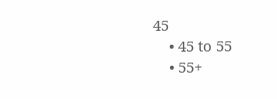45
    • 45 to 55
    • 55+